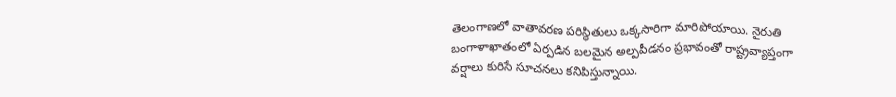తెలంగాణలో వాతావరణ పరిస్థితులు ఒక్కసారిగా మారిపోయాయి. నైరుతి బంగాళాఖాతంలో ఏర్పడిన బలమైన అల్పపీడనం ప్రభావంతో రాష్ట్రవ్యాప్తంగా వర్షాలు కురిసే సూచనలు కనిపిస్తున్నాయి.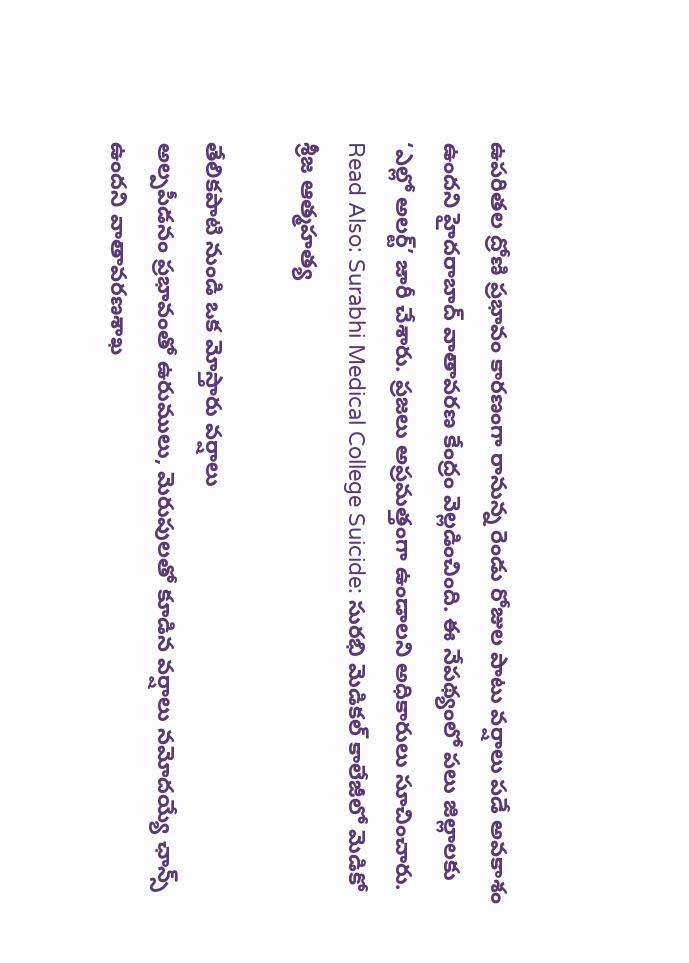ఉపరితల ద్రోణి ప్రభావం కారణంగా రానున్న రెండు రోజుల పాటు వర్షాలు పడే అవకాశం ఉందని హైదరాబాద్ వాతావరణ కేంద్రం వెల్లడించింది. ఈ నేపథ్యంలో పలు జిల్లాలకు ‘ఎల్లో అలర్ట్’ జారీ చేశారు. ప్రజలు అప్రమత్తంగా ఉండాలని అధికారులు సూచించారు.
Read Also: Surabhi Medical College Suicide: సురభి మెడికల్ కాలేజీలో మెడికో శ్రీజ ఆత్మహత్య

తేలికపాటి నుండి ఒక మోస్తారు వర్షాలు
అల్పపీడనం ప్రభావంతో ఉరుములు, మెరుపులతో కూడిన వర్షాలు నమోదయ్యే ఛాన్స్ ఉందని వాతావరణశాఖ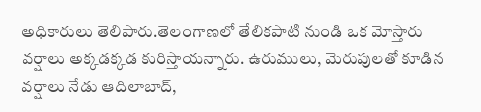అధికారులు తెలిపారు.తెలంగాణలో తేలికపాటి నుండి ఒక మోస్తారు వర్షాలు అక్కడక్కడ కురిస్తాయన్నారు. ఉరుములు, మెరుపులతో కూడిన వర్షాలు నేడు ఆదిలాబాద్,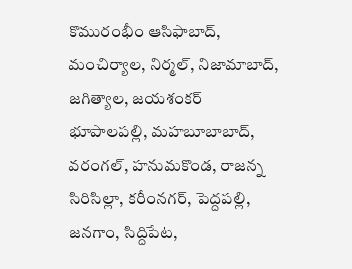కొమురంభీం ఆసిఫాబాద్, మంచిర్యాల, నిర్మల్, నిజామాబాద్, జగిత్యాల, జయశంకర్ భూపాలపల్లి, మహబూబాబాద్, వరంగల్, హనుమకొండ, రాజన్న సిరిసిల్లా, కరీంనగర్, పెద్దపల్లి, జనగాం, సిద్దిపేట,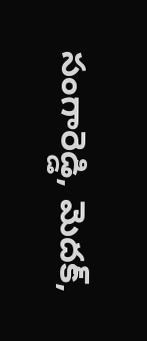సంగారెడ్డి, మెదక్,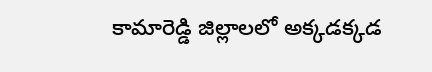కామారెడ్డి జిల్లాలలో అక్కడక్కడ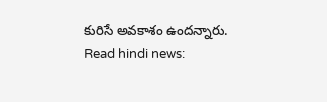కురిసే అవకాశం ఉందన్నారు.
Read hindi news: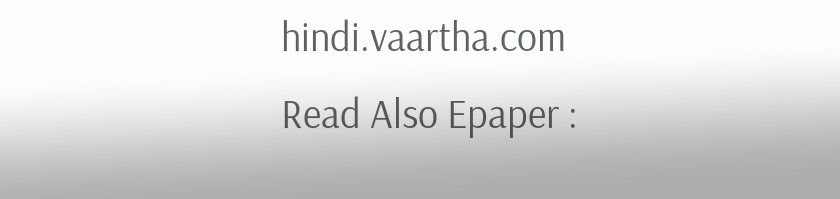hindi.vaartha.com
Read Also Epaper :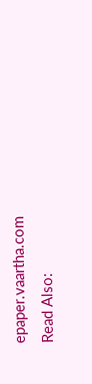epaper.vaartha.com
Read Also: